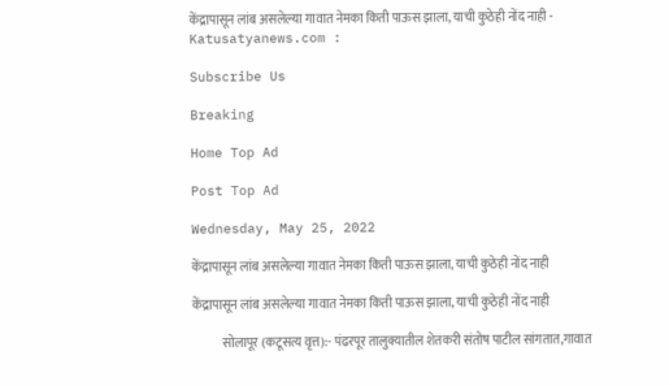केंद्रापासून लांब असलेल्या गावात नेमका किती पाऊस झाला, याची कुठेही नोंद नाही - Katusatyanews.com :

Subscribe Us

Breaking

Home Top Ad

Post Top Ad

Wednesday, May 25, 2022

केंद्रापासून लांब असलेल्या गावात नेमका किती पाऊस झाला, याची कुठेही नोंद नाही

केंद्रापासून लांब असलेल्या गावात नेमका किती पाऊस झाला, याची कुठेही नोंद नाही

            सोलापूर (कटूसत्य वृत्त):- पंढरपूर तालुक्यातील शेतकरी संतोष पाटील सांगतात,गावात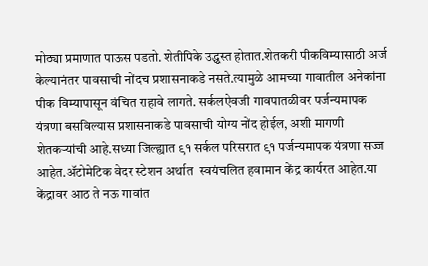मोठ्या प्रमाणात पाऊस पडतो. शेतीपिके उद्ध्वस्त होतात.शेतकरी पीकविम्यासाठी अर्ज केल्यानंतर पावसाची नोंदच प्रशासनाकडे नसते.त्यामुळे आमच्या गावातील अनेकांना पीक विम्यापासून वंचित राहावे लागते. सर्कलऐवजी गावपातळीवर पर्जन्यमापक यंत्रणा बसविल्यास प्रशासनाकडे पावसाची योग्य नोंद होईल, अशी मागणी शेतकऱ्यांची आहे.सध्या जिल्ह्यात ९१ सर्कल परिसरात ९१ पर्जन्यमापक यंत्रणा सज्ज आहेत.ॲटोमेटिक वेदर स्टेशन अर्थात  स्वयंचलित हवामान केंद्र कार्यरत आहेत.या केंद्रावर आठ ते नऊ गावांत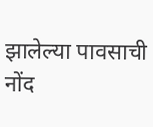झालेल्या पावसाची नोंद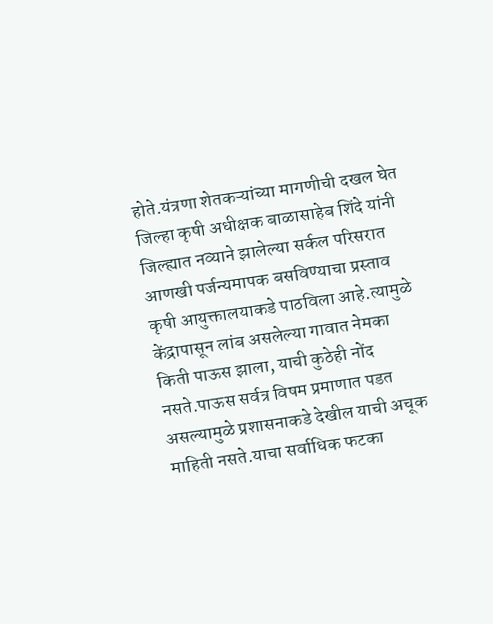होते.यंत्रणा शेतकऱ्यांच्या मागणीची दखल घेत जिल्हा कृषी अधीक्षक बाळासाहेब शिंदे यांनी जिल्ह्यात नव्याने झालेल्या सर्कल परिसरात आणखी पर्जन्यमापक बसविण्याचा प्रस्ताव कृषी आयुक्तालयाकडे पाठविला आहे.त्यामुळे केंद्रापासून लांब असलेल्या गावात नेमका किती पाऊस झाला, याची कुठेही नोंद नसते.पाऊस सर्वत्र विषम प्रमाणात पडत असल्यामुळे प्रशासनाकडे देखील याची अचूक माहिती नसते.याचा सर्वाधिक फटका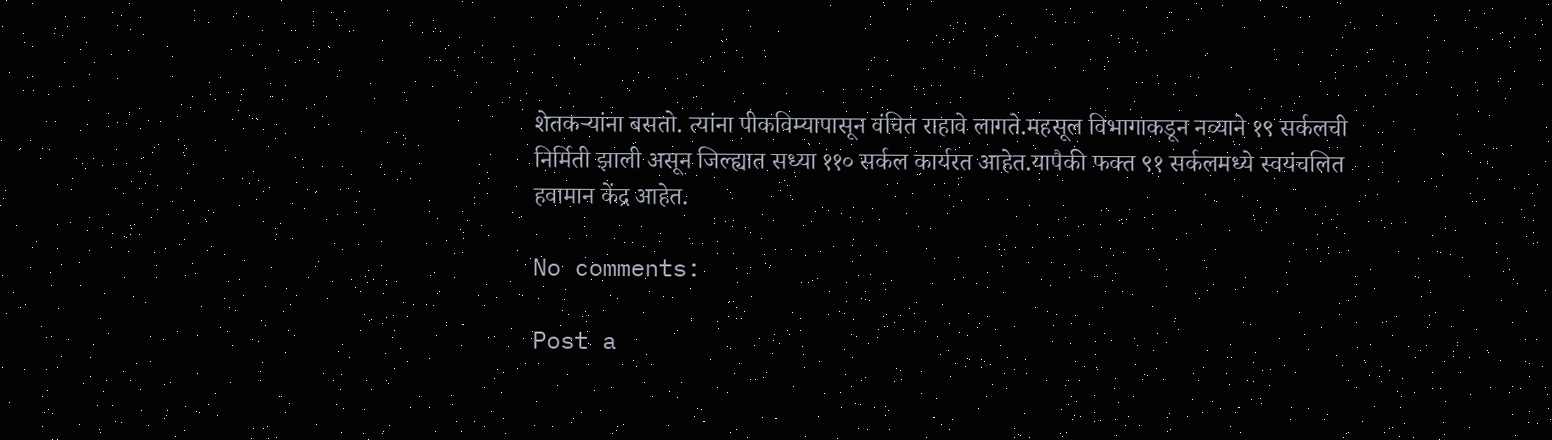शेतकऱ्यांना बसतो. त्यांना पीकविम्यापासून वंचित राहावे लागते.महसूल विभागाकडून नव्याने १९ सर्कलची निर्मिती झाली असून जिल्ह्यात सध्या ११० सर्कल कार्यरत आहेत.यापैकी फक्त ९१ सर्कलमध्ये स्वयंचलित हवामान केंद्र आहेत.

No comments:

Post a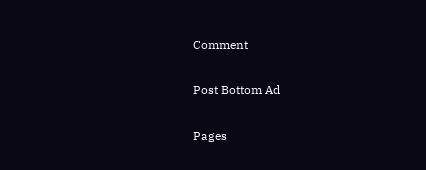Comment

Post Bottom Ad

Pages